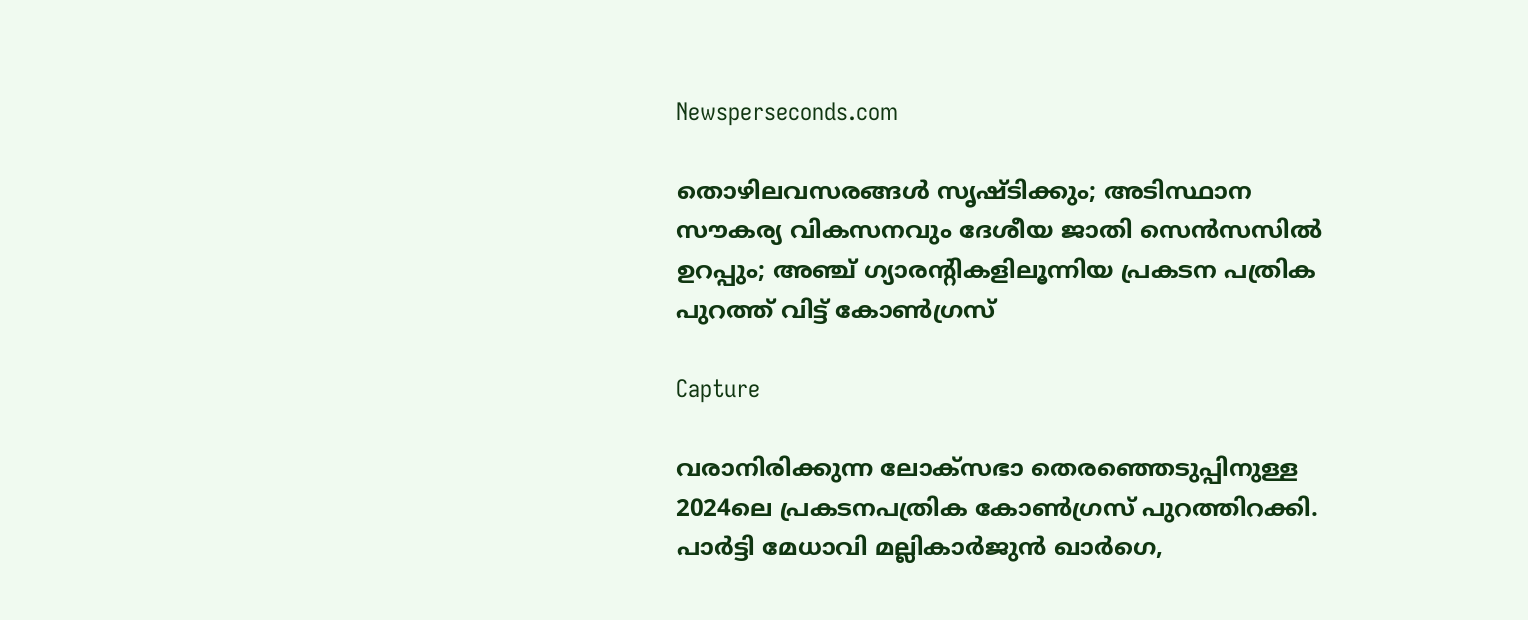Newsperseconds.com

തൊഴിലവസരങ്ങള്‍ സൃഷ്ടിക്കും; അടിസ്ഥാന സൗകര്യ വികസനവും ദേശീയ ജാതി സെന്‍സസില്‍ ഉറപ്പും; അഞ്ച് ഗ്യാരന്റികളിലൂന്നിയ പ്രകടന പത്രിക പുറത്ത് വിട്ട് കോണ്‍ഗ്രസ്

Capture

വരാനിരിക്കുന്ന ലോക്സഭാ തെരഞ്ഞെടുപ്പിനുള്ള 2024ലെ പ്രകടനപത്രിക കോണ്‍ഗ്രസ് പുറത്തിറക്കി. പാര്‍ട്ടി മേധാവി മല്ലികാര്‍ജുന്‍ ഖാര്‍ഗെ,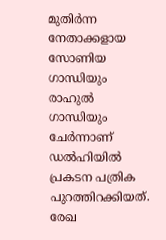മുതിര്‍ന്ന നേതാക്കളായ സോണിയ ഗാന്ധിയും രാഹുല്‍ ഗാന്ധിയും ചേര്‍ന്നാണ് ഡല്‍ഹിയില്‍ പ്രകടന പത്രിക പുറത്തിറക്കിയത്. രേഖ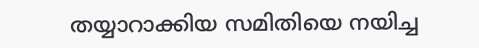തയ്യാറാക്കിയ സമിതിയെ നയിച്ച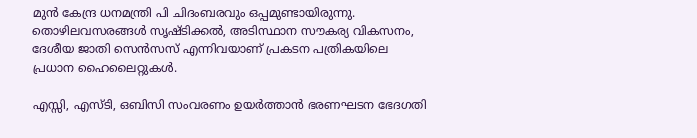മുന്‍ കേന്ദ്ര ധനമന്ത്രി പി ചിദംബരവും ഒപ്പമുണ്ടായിരുന്നു. തൊഴിലവസരങ്ങള്‍ സൃഷ്ടിക്കല്‍, അടിസ്ഥാന സൗകര്യ വികസനം, ദേശീയ ജാതി സെന്‍സസ് എന്നിവയാണ് പ്രകടന പത്രികയിലെ പ്രധാന ഹൈലൈറ്റുകള്‍.

എസ്സി, എസ്ടി, ഒബിസി സംവരണം ഉയര്‍ത്താന്‍ ഭരണഘടന ഭേദഗതി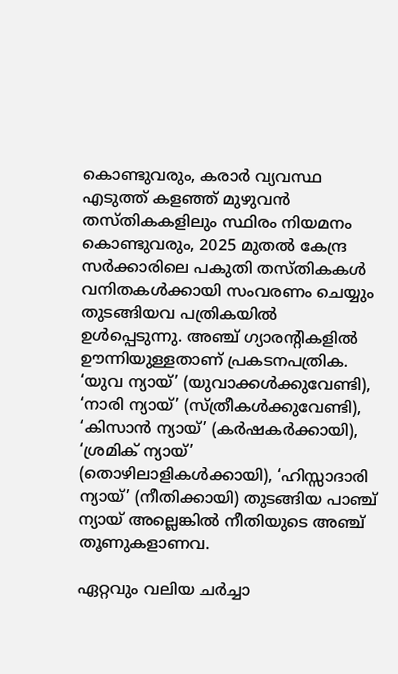കൊണ്ടുവരും, കരാര്‍ വ്യവസ്ഥ എടുത്ത് കളഞ്ഞ് മുഴുവന്‍ തസ്തികകളിലും സ്ഥിരം നിയമനം കൊണ്ടുവരും, 2025 മുതല്‍ കേന്ദ്ര സര്‍ക്കാരിലെ പകുതി തസ്തികകള്‍ വനിതകള്‍ക്കായി സംവരണം ചെയ്യും തുടങ്ങിയവ പത്രികയില്‍ ഉള്‍പ്പെടുന്നു. അഞ്ച് ഗ്യാരന്റികളില്‍ ഊന്നിയുള്ളതാണ് പ്രകടനപത്രിക. ‘യുവ ന്യായ്’ (യുവാക്കള്‍ക്കുവേണ്ടി), ‘നാരി ന്യായ്’ (സ്ത്രീകള്‍ക്കുവേണ്ടി), ‘കിസാന്‍ ന്യായ്’ (കര്‍ഷകര്‍ക്കായി), ‘ശ്രമിക് ന്യായ്’ (തൊഴിലാളികള്‍ക്കായി), ‘ഹിസ്സാദാരി ന്യായ്’ (നീതിക്കായി) തുടങ്ങിയ പാഞ്ച് ന്യായ് അല്ലെങ്കില്‍ നീതിയുടെ അഞ്ച് തൂണുകളാണവ.

ഏറ്റവും വലിയ ചര്‍ച്ചാ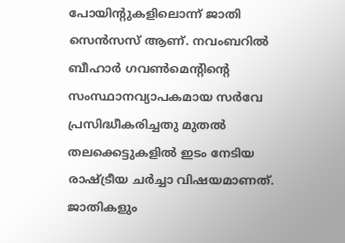പോയിന്റുകളിലൊന്ന് ജാതി സെന്‍സസ് ആണ്. നവംബറില്‍ ബീഹാര്‍ ഗവണ്‍മെന്റിന്റെ സംസ്ഥാനവ്യാപകമായ സര്‍വേ പ്രസിദ്ധീകരിച്ചതു മുതല്‍ തലക്കെട്ടുകളില്‍ ഇടം നേടിയ രാഷ്ട്രീയ ചര്‍ച്ചാ വിഷയമാണത്. ജാതികളും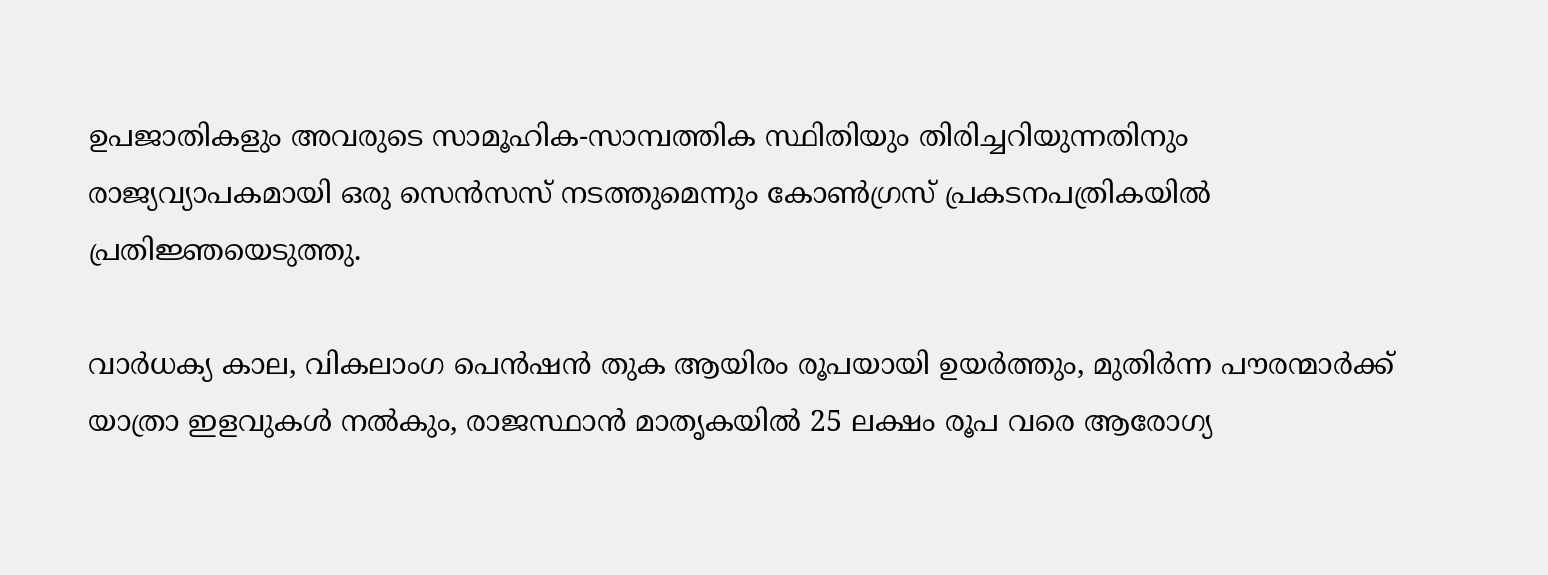ഉപജാതികളും അവരുടെ സാമൂഹിക-സാമ്പത്തിക സ്ഥിതിയും തിരിച്ചറിയുന്നതിനും രാജ്യവ്യാപകമായി ഒരു സെന്‍സസ് നടത്തുമെന്നും കോണ്‍ഗ്രസ് പ്രകടനപത്രികയില്‍ പ്രതിജ്ഞയെടുത്തു.

വാര്‍ധക്യ കാല, വികലാംഗ പെന്‍ഷന്‍ തുക ആയിരം രൂപയായി ഉയര്‍ത്തും, മുതിര്‍ന്ന പൗരന്മാര്‍ക്ക് യാത്രാ ഇളവുകള്‍ നല്‍കും, രാജസ്ഥാന്‍ മാതൃകയില്‍ 25 ലക്ഷം രൂപ വരെ ആരോഗ്യ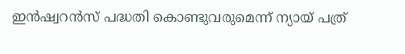ഇന്‍ഷ്വറന്‍സ് പദ്ധതി കൊണ്ടുവരുമെന്ന് ന്യായ് പത്ര്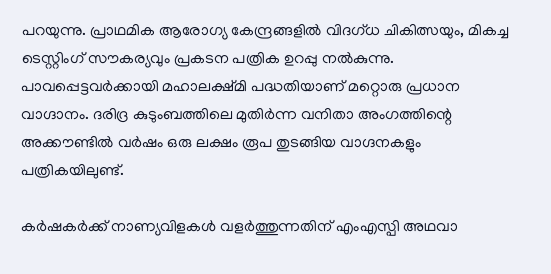പറയുന്നു. പ്രാഥമിക ആരോഗ്യ കേന്ദ്രങ്ങളില്‍ വിദഗ്ധ ചികിത്സയും, മികച്ച ടെസ്റ്റിംഗ് സൗകര്യവും പ്രകടന പത്രിക ഉറപ്പു നല്‍കുന്നു. പാവപ്പെട്ടവര്‍ക്കായി മഹാലക്ഷ്മി പദ്ധതിയാണ് മറ്റൊരു പ്രധാന വാഗ്ദാനം. ദരിദ്ര കുടുംബത്തിലെ മുതിര്‍ന്ന വനിതാ അംഗത്തിന്റെ അക്കൗണ്ടില്‍ വര്‍ഷം ഒരു ലക്ഷം രൂപ തുടങ്ങിയ വാഗ്ദനകളും പത്രികയിലുണ്ട്.

കര്‍ഷകര്‍ക്ക് നാണ്യവിളകള്‍ വളര്‍ത്തുന്നതിന് എംഎസ്പി അഥവാ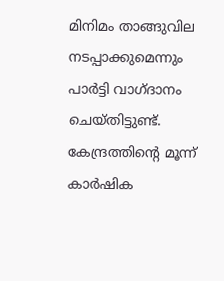മിനിമം താങ്ങുവില നടപ്പാക്കുമെന്നും പാര്‍ട്ടി വാഗ്ദാനം ചെയ്തിട്ടുണ്ട്. കേന്ദ്രത്തിന്റെ മൂന്ന് കാര്‍ഷിക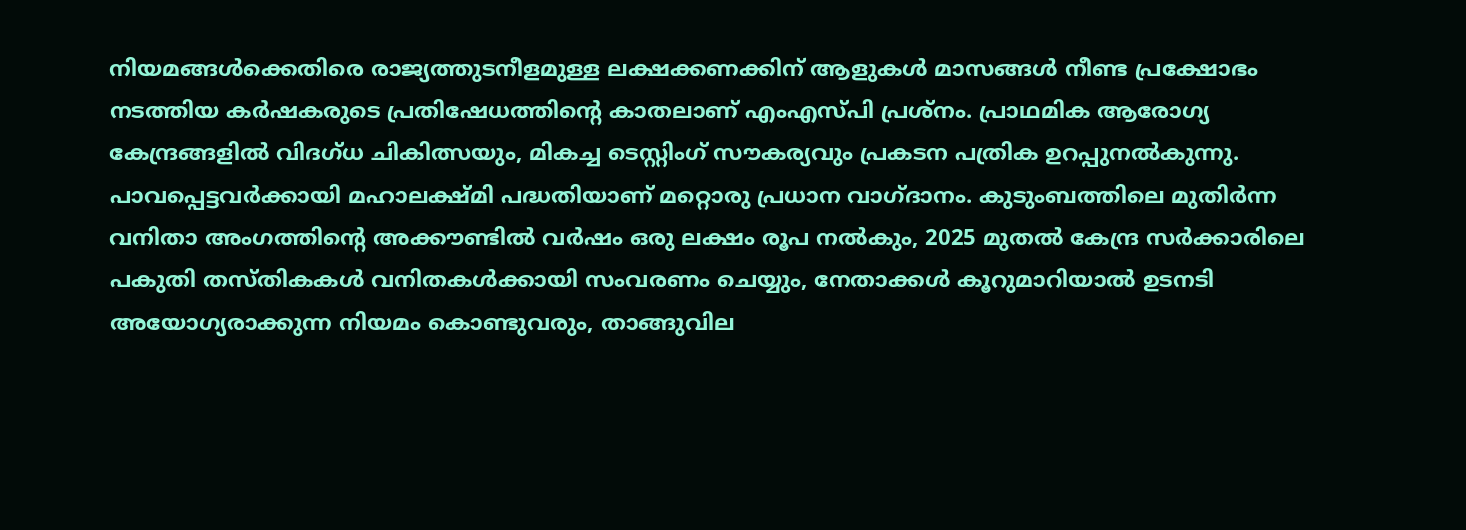നിയമങ്ങള്‍ക്കെതിരെ രാജ്യത്തുടനീളമുള്ള ലക്ഷക്കണക്കിന് ആളുകള്‍ മാസങ്ങള്‍ നീണ്ട പ്രക്ഷോഭം നടത്തിയ കര്‍ഷകരുടെ പ്രതിഷേധത്തിന്റെ കാതലാണ് എംഎസ്പി പ്രശ്‌നം. പ്രാഥമിക ആരോഗ്യ കേന്ദ്രങ്ങളില്‍ വിദഗ്ധ ചികിത്സയും, മികച്ച ടെസ്റ്റിംഗ് സൗകര്യവും പ്രകടന പത്രിക ഉറപ്പുനല്‍കുന്നു. പാവപ്പെട്ടവര്‍ക്കായി മഹാലക്ഷ്മി പദ്ധതിയാണ് മറ്റൊരു പ്രധാന വാഗ്ദാനം. കുടുംബത്തിലെ മുതിര്‍ന്ന വനിതാ അംഗത്തിന്റെ അക്കൗണ്ടില്‍ വര്‍ഷം ഒരു ലക്ഷം രൂപ നല്‍കും, 2025 മുതല്‍ കേന്ദ്ര സര്‍ക്കാരിലെ പകുതി തസ്തികകള്‍ വനിതകള്‍ക്കായി സംവരണം ചെയ്യും, നേതാക്കള്‍ കൂറുമാറിയാല്‍ ഉടനടി അയോഗ്യരാക്കുന്ന നിയമം കൊണ്ടുവരും, താങ്ങുവില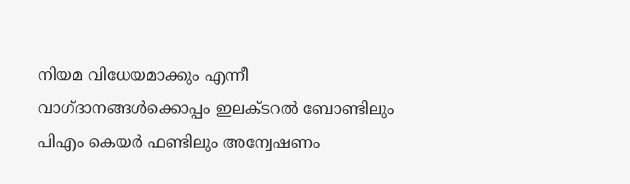നിയമ വിധേയമാക്കും എന്നീ വാഗ്ദാനങ്ങള്‍ക്കൊപ്പം ഇലക്ടറല്‍ ബോണ്ടിലും പിഎം കെയര്‍ ഫണ്ടിലും അന്വേഷണം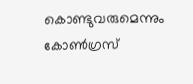കൊണ്ടുവരുമെന്നും കോണ്‍ഗ്രസ്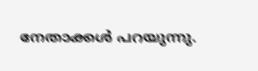നേതാക്കള്‍ പറയുന്നു.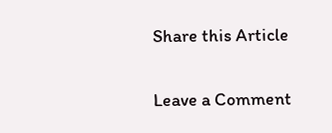Share this Article

Leave a Comment